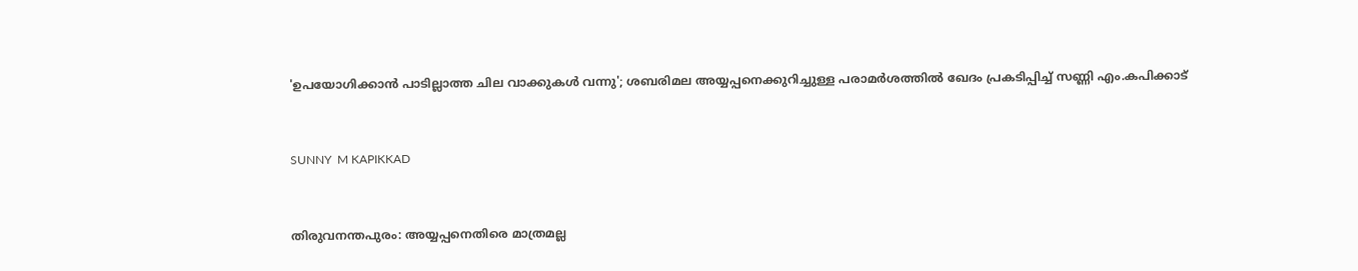'ഉപയോഗിക്കാന്‍ പാടില്ലാത്ത ചില വാക്കുകള്‍ വന്നു'; ശബരിമല അയ്യപ്പനെക്കുറിച്ചുള്ള പരാമര്‍ശത്തില്‍ ഖേദം പ്രകടിപ്പിച്ച് സണ്ണി എം.കപിക്കാട്


SUNNY  M KAPIKKAD


തിരുവനന്തപുരം: അയ്യപ്പനെതിരെ മാത്രമല്ല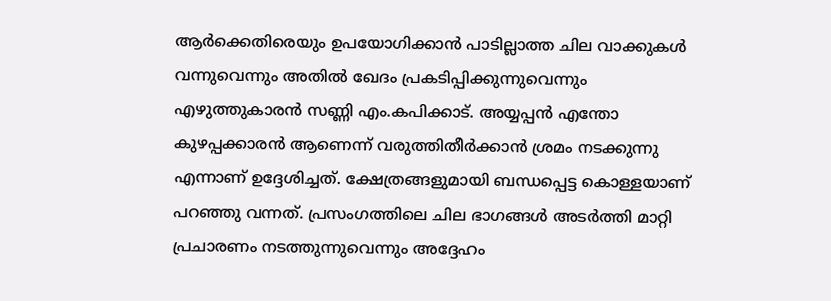ആര്‍ക്കെതിരെയും ഉപയോഗിക്കാന്‍ പാടില്ലാത്ത ചില വാക്കുകള്‍ വന്നുവെന്നും അതില്‍ ഖേദം പ്രകടിപ്പിക്കുന്നുവെന്നും എഴുത്തുകാരന്‍ സണ്ണി എം.കപിക്കാട്. അയ്യപ്പന്‍ എന്തോ കുഴപ്പക്കാരന്‍ ആണെന്ന് വരുത്തിതീര്‍ക്കാന്‍ ശ്രമം നടക്കുന്നു എന്നാണ് ഉദ്ദേശിച്ചത്. ക്ഷേത്രങ്ങളുമായി ബന്ധപ്പെട്ട കൊള്ളയാണ് പറഞ്ഞു വന്നത്. പ്രസംഗത്തിലെ ചില ഭാഗങ്ങള്‍ അടര്‍ത്തി മാറ്റി പ്രചാരണം നടത്തുന്നുവെന്നും അദ്ദേഹം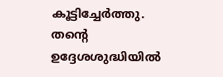കൂട്ടിച്ചേര്‍ത്തു.
തന്റെ ഉദ്ദേശശുദ്ധിയില്‍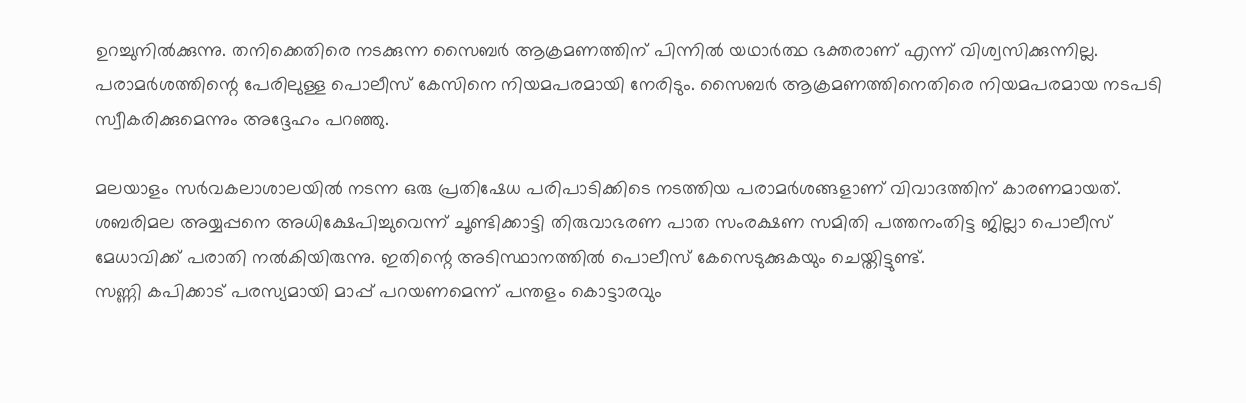ഉറച്ചുനില്‍ക്കുന്നു. തനിക്കെതിരെ നടക്കുന്ന സൈബര്‍ ആക്രമണത്തിന് പിന്നില്‍ യഥാര്‍ത്ഥ ഭക്തരാണ് എന്ന് വിശ്വസിക്കുന്നില്ല. പരാമര്‍ശത്തിന്റെ പേരിലുള്ള പൊലീസ് കേസിനെ നിയമപരമായി നേരിടും. സൈബര്‍ ആക്രമണത്തിനെതിരെ നിയമപരമായ നടപടി സ്വീകരിക്കുമെന്നും അദ്ദേഹം പറഞ്ഞു.

മലയാളം സര്‍വകലാശാലയില്‍ നടന്ന ഒരു പ്രതിഷേധ പരിപാടിക്കിടെ നടത്തിയ പരാമര്‍ശങ്ങളാണ് വിവാദത്തിന് കാരണമായത്. ശബരിമല അയ്യപ്പനെ അധിക്ഷേപിച്ചുവെന്ന് ചൂണ്ടിക്കാട്ടി തിരുവാഭരണ പാത സംരക്ഷണ സമിതി പത്തനംതിട്ട ജില്ലാ പൊലീസ് മേധാവിക്ക് പരാതി നല്‍കിയിരുന്നു. ഇതിന്റെ അടിസ്ഥാനത്തില്‍ പൊലീസ് കേസെടുക്കുകയും ചെയ്തിട്ടുണ്ട്.
സണ്ണി കപിക്കാട് പരസ്യമായി മാപ്പ് പറയണമെന്ന് പന്തളം കൊട്ടാരവും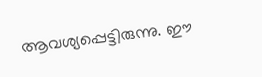ആവശ്യപ്പെട്ടിരുന്നു. ഈ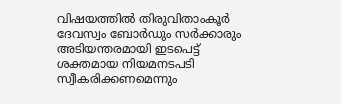വിഷയത്തില്‍ തിരുവിതാംകൂര്‍ ദേവസ്വം ബോര്‍ഡും സര്‍ക്കാരും അടിയന്തരമായി ഇടപെട്ട് ശക്തമായ നിയമനടപടി സ്വീകരിക്കണമെന്നും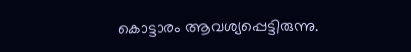കൊട്ടാരം ആവശ്യപ്പെട്ടിരുന്നു.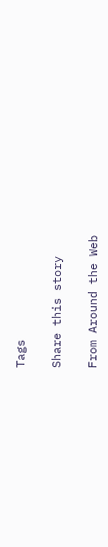Tags

Share this story

From Around the Web